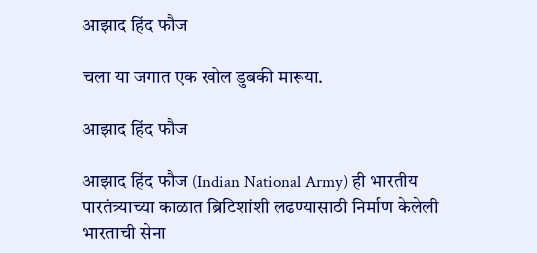आझाद हिंद फौज

चला या जगात एक खोल डुबकी मारूया.

आझाद हिंद फौज

आझाद हिंद फौज (Indian National Army) ही भारतीय पारतंत्र्याच्या काळात ब्रिटिशांशी लढण्यासाठी निर्माण केलेली भारताची सेना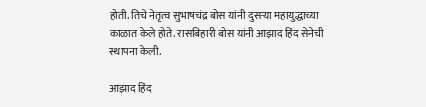होती. तिचे नेतृत्व सुभाषचंद्र बोस यांनी दुसऱ्या महायुद्धाच्या काळात केले होते. रासबिहारी बोस यांनी आझाद हिंद सेनेची स्थापना केली.

आझाद हिंद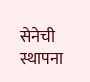सेनेची स्थापना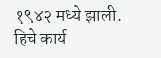१९४२ मध्ये झाली. हिचे कार्य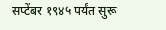सप्टेंबर १९४५ पर्यंत सुरू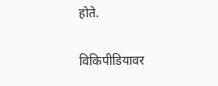होते.

विकिपीडियावर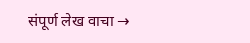संपूर्ण लेख वाचा →